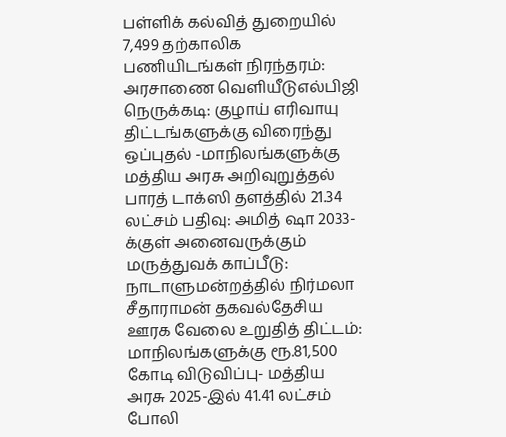பள்ளிக் கல்வித் துறையில் 7,499 தற்காலிக பணியிடங்கள் நிரந்தரம்: அரசாணை வெளியீடுஎல்பிஜி நெருக்கடி: குழாய் எரிவாயு திட்டங்களுக்கு விரைந்து ஒப்புதல் -மாநிலங்களுக்கு மத்திய அரசு அறிவுறுத்தல் பாரத் டாக்ஸி தளத்தில் 21.34 லட்சம் பதிவு: அமித் ஷா 2033-க்குள் அனைவருக்கும் மருத்துவக் காப்பீடு: நாடாளுமன்றத்தில் நிர்மலா சீதாராமன் தகவல்தேசிய ஊரக வேலை உறுதித் திட்டம்: மாநிலங்களுக்கு ரூ.81,500 கோடி விடுவிப்பு- மத்திய அரசு 2025-இல் 41.41 லட்சம் போலி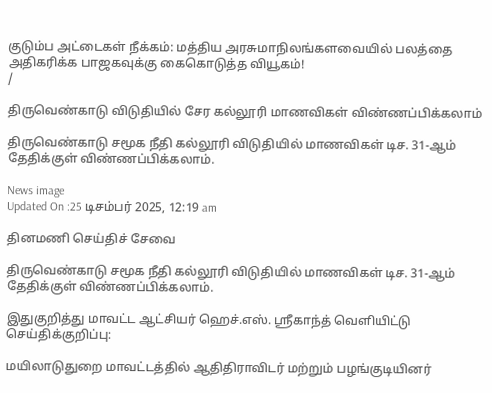குடும்ப அட்டைகள் நீக்கம்: மத்திய அரசுமாநிலங்களவையில் பலத்தை அதிகரிக்க பாஜகவுக்கு கைகொடுத்த வியூகம்!
/

திருவெண்காடு விடுதியில் சேர கல்லூரி மாணவிகள் விண்ணப்பிக்கலாம்

திருவெண்காடு சமூக நீதி கல்லூரி விடுதியில் மாணவிகள் டிச. 31-ஆம் தேதிக்குள் விண்ணப்பிக்கலாம்.

News image
Updated On :25 டிசம்பர் 2025, 12:19 am

தினமணி செய்திச் சேவை

திருவெண்காடு சமூக நீதி கல்லூரி விடுதியில் மாணவிகள் டிச. 31-ஆம் தேதிக்குள் விண்ணப்பிக்கலாம்.

இதுகுறித்து மாவட்ட ஆட்சியர் ஹெச்.எஸ். ஸ்ரீகாந்த் வெளியிட்டு செய்திக்குறிப்பு:

மயிலாடுதுறை மாவட்டத்தில் ஆதிதிராவிடர் மற்றும் பழங்குடியினர்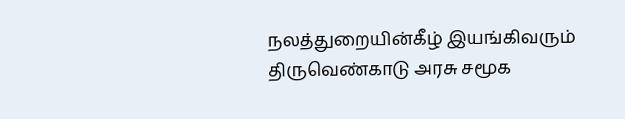நலத்துறையின்கீழ் இயங்கிவரும் திருவெண்காடு அரசு சமூக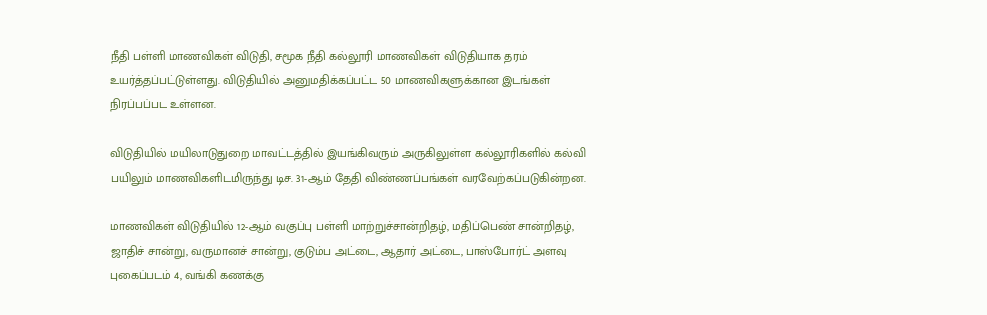நீதி பள்ளி மாணவிகள் விடுதி, சமூக நீதி கல்லூரி மாணவிகள் விடுதியாக தரம் உயர்த்தப்பட்டுள்ளது. விடுதியில் அனுமதிக்கப்பட்ட 50 மாணவிகளுக்கான இடங்கள் நிரப்பப்பட உள்ளன.

விடுதியில் மயிலாடுதுறை மாவட்டத்தில் இயங்கிவரும் அருகிலுள்ள கல்லூரிகளில் கல்வி பயிலும் மாணவிகளிடமிருந்து டிச. 31-ஆம் தேதி விண்ணப்பங்கள் வரவேற்கப்படுகின்றன.

மாணவிகள் விடுதியில் 12-ஆம் வகுப்பு பள்ளி மாற்றுச்சான்றிதழ், மதிப்பெண் சான்றிதழ், ஜாதிச் சான்று, வருமானச் சான்று, குடும்ப அட்டை, ஆதார் அட்டை, பாஸ்போர்ட் அளவு புகைப்படம் 4, வங்கி கணக்கு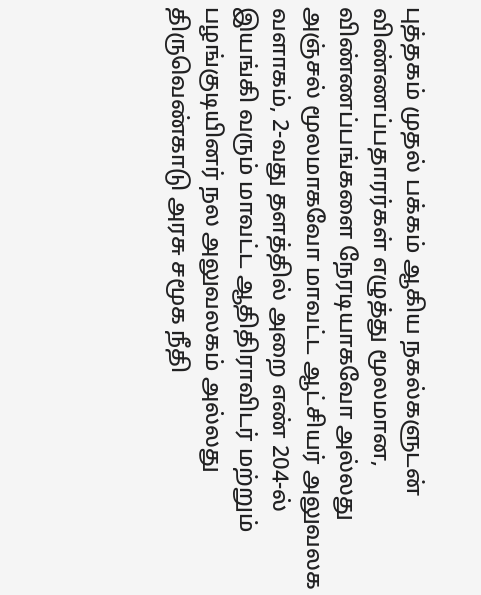புத்தகம் முதல் பக்கம் ஆகிய நகல்களுடன் விண்ணப்பதாரர்கள் எழுத்து மூலமான, விண்ணப்பங்களை நேரடியாகவோ அல்லது அஞ்சல் மூலமாகவோ மாவட்ட ஆட்சியர் அலுவலக வளாகம், 2-வது தளத்தில் அறை எண் 204-ல் இயங்கி வரும் மாவட்ட ஆதிதிராவிடர் மற்றும் பழங்குடியினர் நல அலுவலகம் அல்லது திருவெண்காடு அரசு சமூக நீதி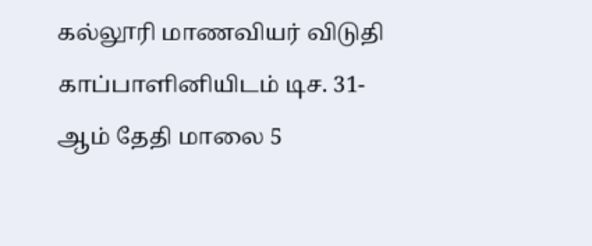கல்லூரி மாணவியர் விடுதி காப்பாளினியிடம் டிச. 31-ஆம் தேதி மாலை 5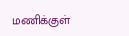மணிக்குள்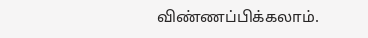விண்ணப்பிக்கலாம்.